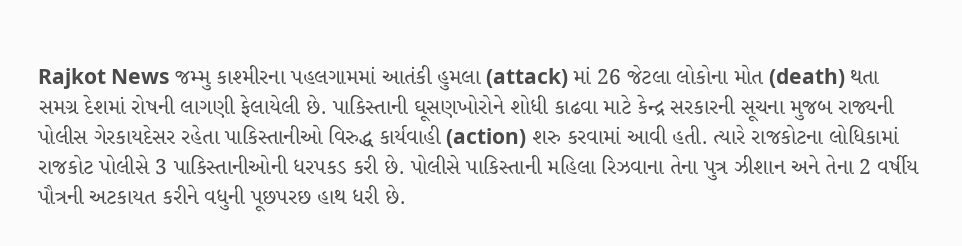Rajkot News જમ્મુ કાશ્મીરના પહલગામમાં આતંકી હુમલા (attack) માં 26 જેટલા લોકોના મોત (death) થતા સમગ્ર દેશમાં રોષની લાગણી ફેલાયેલી છે. પાકિસ્તાની ઘૂસણખોરોને શોધી કાઢવા માટે કેન્દ્ર સરકારની સૂચના મુજબ રાજ્યની પોલીસ ગેરકાયદેસર રહેતા પાકિસ્તાનીઓ વિરુદ્ધ કાર્યવાહી (action) શરુ કરવામાં આવી હતી. ત્યારે રાજકોટના લોધિકામાં રાજકોટ પોલીસે 3 પાકિસ્તાનીઓની ધરપકડ કરી છે. પોલીસે પાકિસ્તાની મહિલા રિઝવાના તેના પુત્ર ઝીશાન અને તેના 2 વર્ષીય પૌત્રની અટકાયત કરીને વધુની પૂછપરછ હાથ ધરી છે.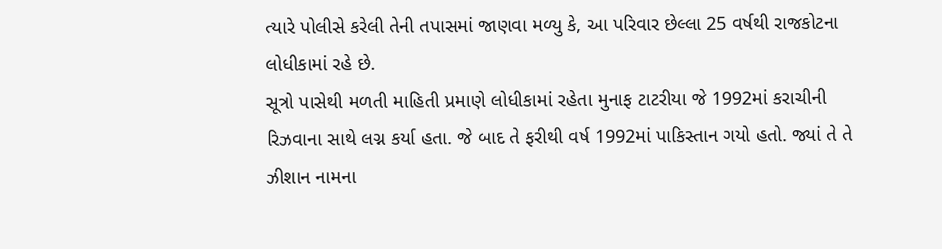ત્યારે પોલીસે કરેલી તેની તપાસમાં જાણવા મળ્યુ કે, આ પરિવાર છેલ્લા 25 વર્ષથી રાજકોટના લોધીકામાં રહે છે.
સૂત્રો પાસેથી મળતી માહિતી પ્રમાણે લોધીકામાં રહેતા મુનાફ ટાટરીયા જે 1992માં કરાચીની રિઝવાના સાથે લગ્ન કર્યા હતા. જે બાદ તે ફરીથી વર્ષ 1992માં પાકિસ્તાન ગયો હતો. જ્યાં તે તે ઝીશાન નામના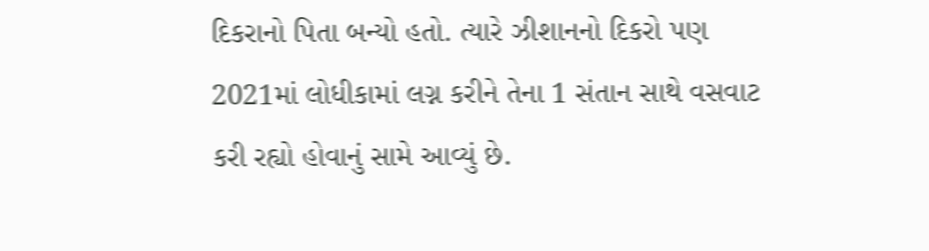દિકરાનો પિતા બન્યો હતો. ત્યારે ઝીશાનનો દિકરો પણ 2021માં લોધીકામાં લગ્ન કરીને તેના 1 સંતાન સાથે વસવાટ કરી રહ્યો હોવાનું સામે આવ્યું છે.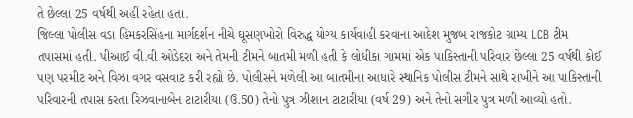તે છેલ્લા 25 વર્ષથી અહીં રહેતા હતા.
જિલ્લા પોલીસ વડા હિમકરસિંહના માર્ગદર્શન નીચે ઘૂસણખોરો વિરુદ્ધ યોગ્ય કાર્યવાહી કરવાના આદેશ મુજબ રાજકોટ ગ્રામ્ય LCB ટીમ તપાસમાં હતી. પીઆઈ વી.વી ઓડેદરા અને તેમની ટીમને બાતમી મળી હતી કે લોધીકા ગામમાં એક પાકિસ્તાની પરિવાર છેલ્લા 25 વર્ષથી કોઈ પણ પરમીટ અને વિઝા વગર વસવાટ કરી રહ્યો છે. પોલીસને મળેલી આ બાતમીના આધારે સ્થાનિક પોલીસ ટીમને સાથે રાખીને આ પાકિસ્તાની પરિવારની તપાસ કરતા રિઝવાનાબેન ટાટારીયા (ઉ.50) તેનો પુત્ર ઝીશાન ટાટારીયા (વર્ષ 29) અને તેનો સગીર પુત્ર મળી આવ્યો હતો.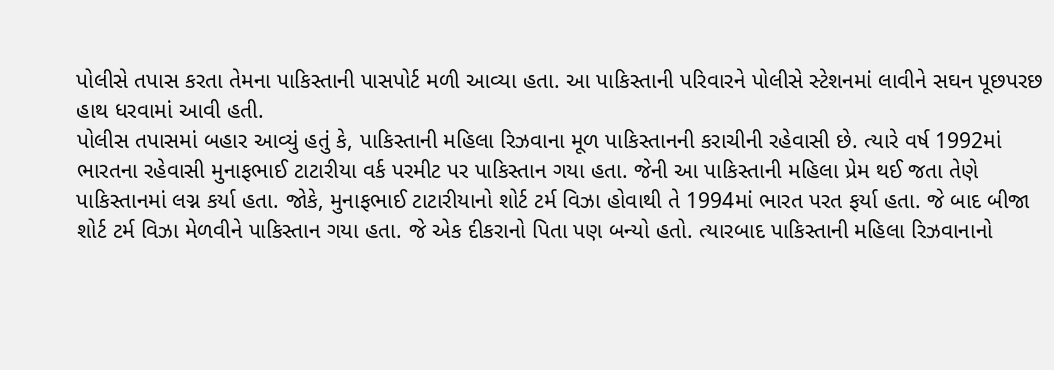પોલીસે તપાસ કરતા તેમના પાકિસ્તાની પાસપોર્ટ મળી આવ્યા હતા. આ પાકિસ્તાની પરિવારને પોલીસે સ્ટેશનમાં લાવીને સઘન પૂછપરછ હાથ ધરવામાં આવી હતી.
પોલીસ તપાસમાં બહાર આવ્યું હતું કે, પાકિસ્તાની મહિલા રિઝવાના મૂળ પાકિસ્તાનની કરાચીની રહેવાસી છે. ત્યારે વર્ષ 1992માં ભારતના રહેવાસી મુનાફભાઈ ટાટારીયા વર્ક પરમીટ પર પાકિસ્તાન ગયા હતા. જેની આ પાકિસ્તાની મહિલા પ્રેમ થઈ જતા તેણે પાકિસ્તાનમાં લગ્ન કર્યા હતા. જોકે, મુનાફભાઈ ટાટારીયાનો શોર્ટ ટર્મ વિઝા હોવાથી તે 1994માં ભારત પરત ફર્યા હતા. જે બાદ બીજા શોર્ટ ટર્મ વિઝા મેળવીને પાકિસ્તાન ગયા હતા. જે એક દીકરાનો પિતા પણ બન્યો હતો. ત્યારબાદ પાકિસ્તાની મહિલા રિઝવાનાનો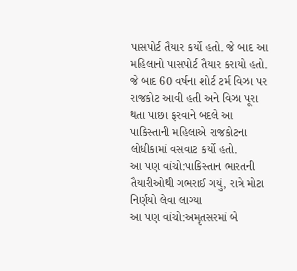પાસપોર્ટ તૈયાર કર્યો હતો. જે બાદ આ મહિલાનો પાસપોર્ટ તૈયાર કરાયો હતો. જે બાદ 60 વર્ષના શોર્ટ ટર્મ વિઝા પર રાજકોટ આવી હતી અને વિઝા પૂરા થતા પાછા ફરવાને બદલે આ પાકિસ્તાની મહિલાએ રાજકોટના લોધીકામાં વસવાટ કર્યો હતો.
આ પણ વાંચો:પાકિસ્તાન ભારતની તૈયારીઓથી ગભરાઈ ગયું, રાત્રે મોટા નિર્ણયો લેવા લાગ્યા
આ પણ વાંચો:અમૃતસરમાં બે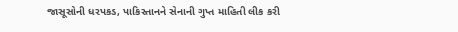જાસૂસોની ધરપકડ, પાકિસ્તાનને સેનાની ગુપ્ત માહિતી લીક કરી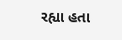રહ્યા હતા